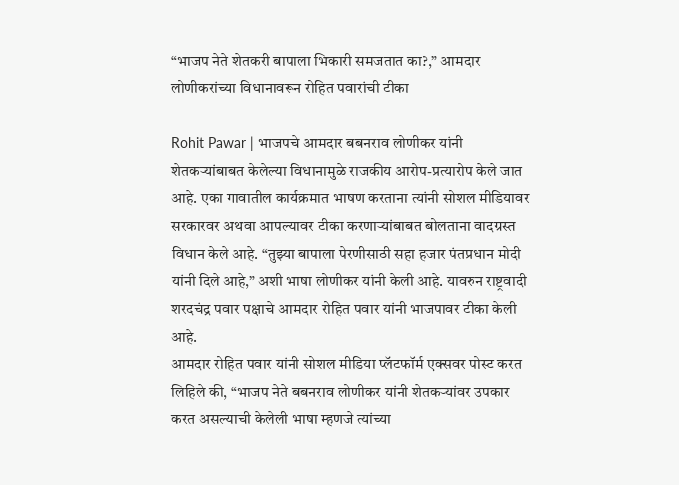“भाजप नेते शेतकरी बापाला भिकारी समजतात का?,” आमदार लोणीकरांच्या विधानावरून रोहित पवारांची टीका

Rohit Pawar | भाजपचे आमदार बबनराव लोणीकर यांनी शेतकऱ्यांबाबत केलेल्या विधानामुळे राजकीय आरोप-प्रत्यारोप केले जात आहे. एका गावातील कार्यक्रमात भाषण करताना त्यांनी सोशल मीडियावर सरकारवर अथवा आपल्यावर टीका करणाऱ्यांबाबत बोलताना वादग्रस्त विधान केले आहे. “तुझ्या बापाला पेरणीसाठी सहा हजार पंतप्रधान मोदी यांनी दिले आहे,” अशी भाषा लोणीकर यांनी केली आहे. यावरुन राष्ट्रवादी शरदचंद्र पवार पक्षाचे आमदार रोहित पवार यांनी भाजपावर टीका केली आहे.
आमदार रोहित पवार यांनी सोशल मीडिया प्लॅटफॉर्म एक्सवर पोस्ट करत लिहिले की, “भाजप नेते बबनराव लोणीकर यांनी शेतकऱ्यांवर उपकार करत असल्याची केलेली भाषा म्हणजे त्यांच्या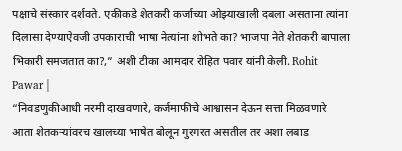पक्षाचे संस्कार दर्शवते. एकीकडे शेतकरी कर्जाच्या ओझ्याखाली दबला असताना त्यांना दिलासा देण्याऐवजी उपकाराची भाषा नेत्यांना शोभते का? भाजपा नेते शेतकरी बापाला भिकारी समजतात का?,” अशी टीका आमदार रोहित पवार यांनी केली. Rohit Pawar |
“निवडणुकीआधी नरमी दाखवणारे, कर्जमाफीचे आश्वासन देऊन सत्ता मिळवणारे आता शेतकऱ्यांवरच खालच्या भाषेत बोलून गुरगरत असतील तर अशा लबाड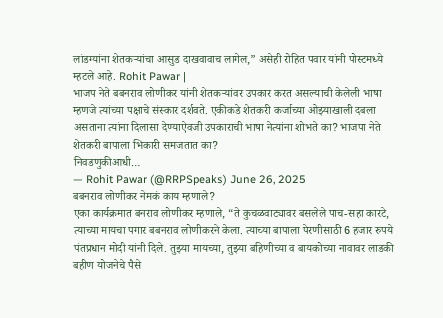लांडग्यांना शेतकऱ्यांचा आसुड दाखवावाच लागेल,” असेही रोहित पवार यांनी पोस्टमध्ये म्हटले आहे. Rohit Pawar |
भाजप नेते बबनराव लोणीकर यांनी शेतकऱ्यांवर उपकार करत असल्याची केलेली भाषा म्हणजे त्यांच्या पक्षाचे संस्कार दर्शवते. एकीकडे शेतकरी कर्जाच्या ओझ्याखाली दबला असताना त्यांना दिलासा देण्याऐवजी उपकाराची भाषा नेत्यांना शोभते का? भाजपा नेते शेतकरी बापाला भिकारी समजतात का?
निवडणुकीआधी…
— Rohit Pawar (@RRPSpeaks) June 26, 2025
बबनराव लोणीकर नेमकं काय म्हणाले?
एका कार्यक्रमात बनराव लोणीकर म्हणाले, “ते कुचळवाट्यावर बसलेले पाच-सहा कारटे, त्याच्या मायचा पगार बबनराव लोणीकरने केला. त्याच्या बापाला पेरणीसाठी 6 हजार रुपये पंतप्रधान मोदी यांनी दिले. तुझ्या मायच्या, तुझ्या बहिणीच्या व बायकोच्या नावावर लाडकी बहीण योजनेचे पैसे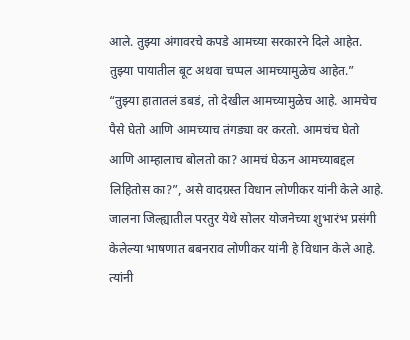आले. तुझ्या अंगावरचे कपडे आमच्या सरकारने दिले आहेत. तुझ्या पायातील बूट अथवा चप्पल आमच्यामुळेच आहेत.”
“तुझ्या हातातलं डबडं, तो देखील आमच्यामुळेच आहे. आमचेच पैसे घेतो आणि आमच्याच तंगड्या वर करतो. आमचंच घेतो आणि आम्हालाच बोलतो का? आमचं घेऊन आमच्याबद्दल लिहितोस का?”, असे वादग्रस्त विधान लोणीकर यांनी केले आहे. जालना जिल्ह्यातील परतुर येथे सोलर योजनेच्या शुभारंभ प्रसंगी केलेल्या भाषणात बबनराव लोणीकर यांनी हे विधान केले आहे. त्यांनी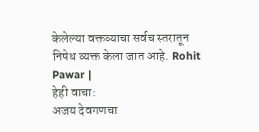केलेल्या वक्तव्याचा सर्वच स्तरातून निषेध व्यक्त केला जात आहे. Rohit Pawar |
हेही वाचा:
अजय देवगणचा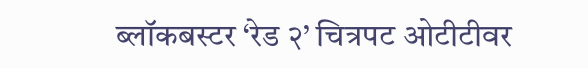ब्लॉकबस्टर ‘रेड २’ चित्रपट ओटीटीवर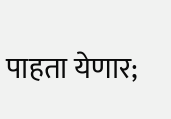पाहता येणार;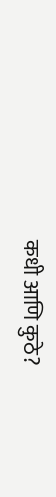कधी आणि कुठे?